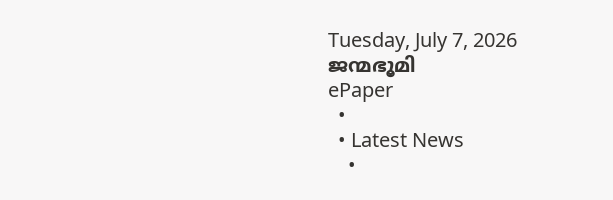Tuesday, July 7, 2026
ജന്മഭൂമി
ePaper
  •
  • Latest News
    •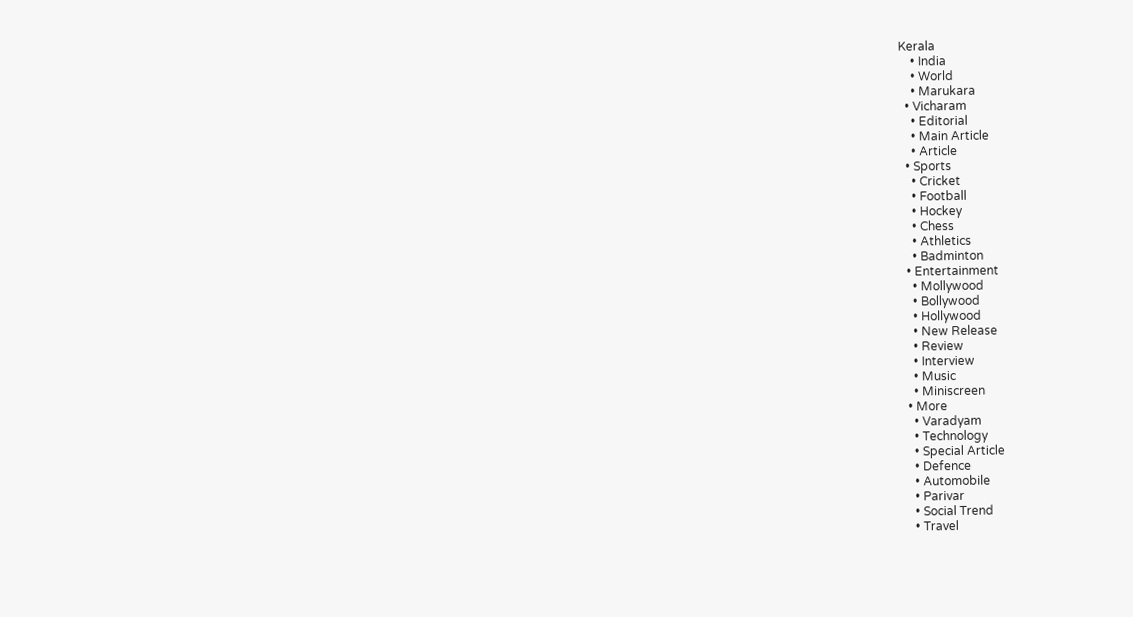Kerala
    • India
    • World
    • Marukara
  • Vicharam
    • Editorial
    • Main Article
    • Article
  • Sports
    • Cricket
    • Football
    • Hockey
    • Chess
    • Athletics
    • Badminton
  • Entertainment
    • Mollywood
    • Bollywood
    • Hollywood
    • New Release
    • Review
    • Interview
    • Music
    • Miniscreen
  • More
    • Varadyam
    • Technology
    • Special Article
    • Defence
    • Automobile
    • Parivar
    • Social Trend
    • Travel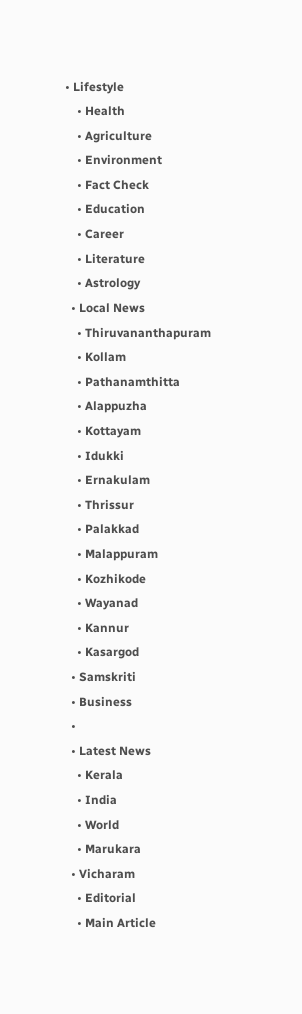• Lifestyle
    • Health
    • Agriculture
    • Environment
    • Fact Check
    • Education
    • Career
    • Literature
    • Astrology
  • Local News
    • Thiruvananthapuram
    • Kollam
    • Pathanamthitta
    • Alappuzha
    • Kottayam
    • Idukki
    • Ernakulam
    • Thrissur
    • Palakkad
    • Malappuram
    • Kozhikode
    • Wayanad
    • Kannur
    • Kasargod
  • Samskriti
  • Business
  •
  • Latest News
    • Kerala
    • India
    • World
    • Marukara
  • Vicharam
    • Editorial
    • Main Article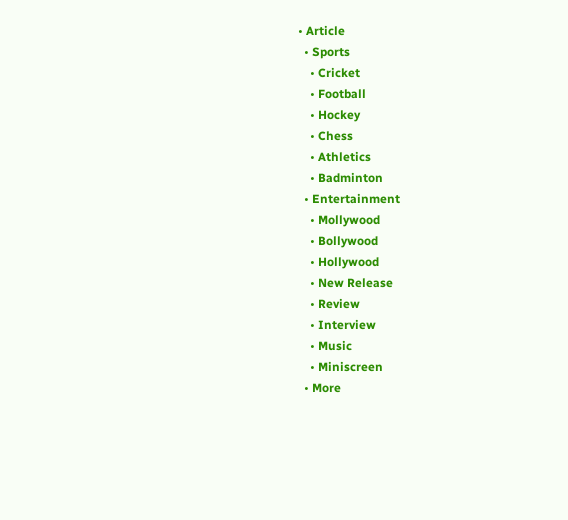• Article
  • Sports
    • Cricket
    • Football
    • Hockey
    • Chess
    • Athletics
    • Badminton
  • Entertainment
    • Mollywood
    • Bollywood
    • Hollywood
    • New Release
    • Review
    • Interview
    • Music
    • Miniscreen
  • More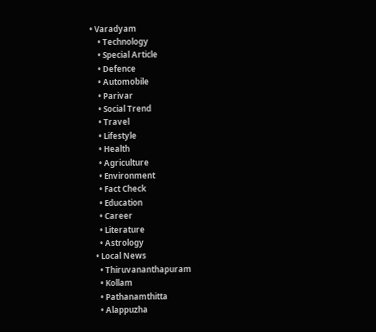• Varadyam
    • Technology
    • Special Article
    • Defence
    • Automobile
    • Parivar
    • Social Trend
    • Travel
    • Lifestyle
    • Health
    • Agriculture
    • Environment
    • Fact Check
    • Education
    • Career
    • Literature
    • Astrology
  • Local News
    • Thiruvananthapuram
    • Kollam
    • Pathanamthitta
    • Alappuzha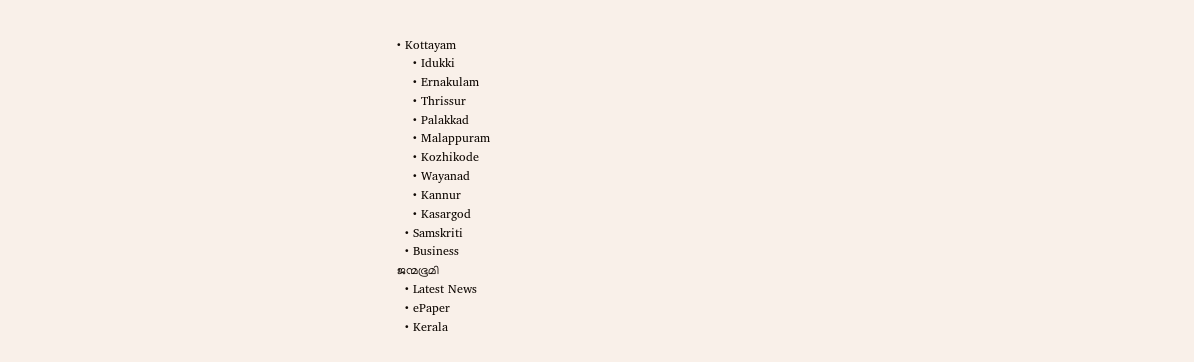• Kottayam
    • Idukki
    • Ernakulam
    • Thrissur
    • Palakkad
    • Malappuram
    • Kozhikode
    • Wayanad
    • Kannur
    • Kasargod
  • Samskriti
  • Business
ജന്മഭൂമി
  • Latest News
  • ePaper
  • Kerala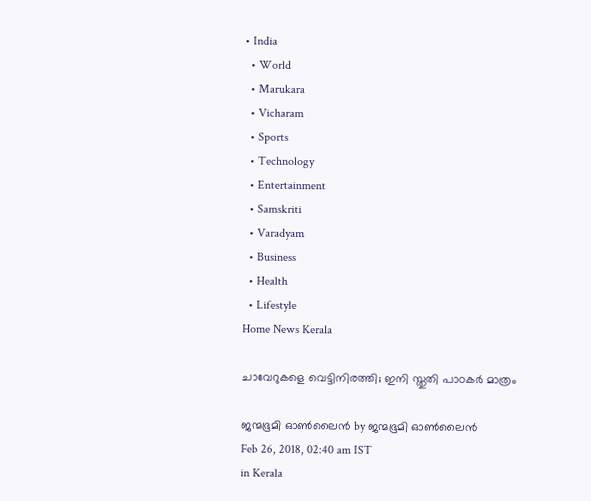• India
  • World
  • Marukara
  • Vicharam
  • Sports
  • Technology
  • Entertainment
  • Samskriti
  • Varadyam
  • Business
  • Health
  • Lifestyle
Home News Kerala

ചാവേറുകളെ വെട്ടിനിരത്തി; ഇനി സ്തുതി പാഠകര്‍ മാത്രം

ജന്മഭൂമി ഓണ്‍ലൈന്‍ by ജന്മഭൂമി ഓണ്‍ലൈന്‍
Feb 26, 2018, 02:40 am IST
in Kerala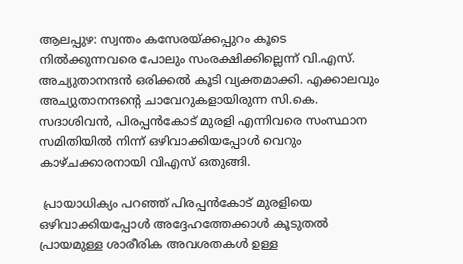ആലപ്പുഴ: സ്വന്തം കസേരയ്‌ക്കപ്പുറം കൂടെ നില്‍ക്കുന്നവരെ പോലും സംരക്ഷിക്കില്ലെന്ന് വി.എസ്. അച്യുതാനന്ദന്‍ ഒരിക്കല്‍ കൂടി വ്യക്തമാക്കി. എക്കാലവും അച്യുതാനന്ദന്റെ ചാവേറുകളായിരുന്ന സി.കെ. സദാശിവന്‍, പിരപ്പന്‍കോട് മുരളി എന്നിവരെ സംസ്ഥാന സമിതിയില്‍ നിന്ന് ഒഴിവാക്കിയപ്പോള്‍ വെറും കാഴ്ചക്കാരനായി വിഎസ് ഒതുങ്ങി.

 പ്രായാധിക്യം പറഞ്ഞ് പിരപ്പന്‍കോട് മുരളിയെ ഒഴിവാക്കിയപ്പോള്‍ അദ്ദേഹത്തേക്കാള്‍ കൂടുതല്‍ പ്രായമുള്ള ശാരീരിക അവശതകള്‍ ഉള്ള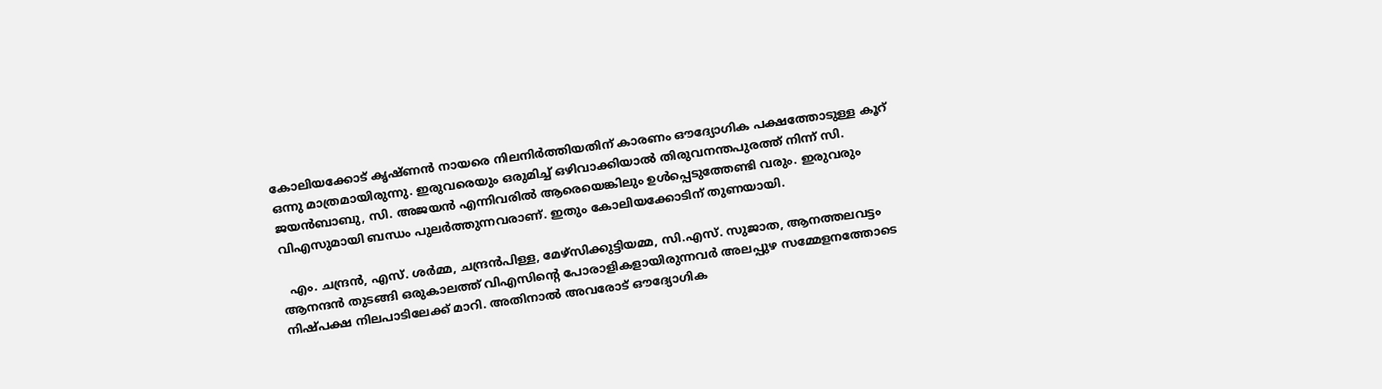കോലിയക്കോട് കൃഷ്ണന്‍ നായരെ നിലനിര്‍ത്തിയതിന് കാരണം ഔദ്യോഗിക പക്ഷത്തോടുള്ള കൂറ് ഒന്നു മാത്രമായിരുന്നു. ഇരുവരെയും ഒരുമിച്ച് ഒഴിവാക്കിയാല്‍ തിരുവനന്തപുരത്ത് നിന്ന് സി. ജയന്‍ബാബു, സി. അജയന്‍ എന്നിവരില്‍ ആരെയെങ്കിലും ഉള്‍പ്പെടുത്തേണ്ടി വരും. ഇരുവരും വിഎസുമായി ബന്ധം പുലര്‍ത്തുന്നവരാണ്. ഇതും കോലിയക്കോടിന് തുണയായി.

  എം. ചന്ദ്രന്‍, എസ്. ശര്‍മ്മ, ചന്ദ്രന്‍പിള്ള, മേഴ്‌സിക്കുട്ടിയമ്മ, സി.എസ്. സുജാത, ആനത്തലവട്ടം ആനന്ദന്‍ തുടങ്ങി ഒരുകാലത്ത് വിഎസിന്റെ പോരാളികളായിരുന്നവര്‍ അലപ്പുഴ സമ്മേളനത്തോടെ നിഷ്പക്ഷ നിലപാടിലേക്ക് മാറി. അതിനാല്‍ അവരോട് ഔദ്യോഗിക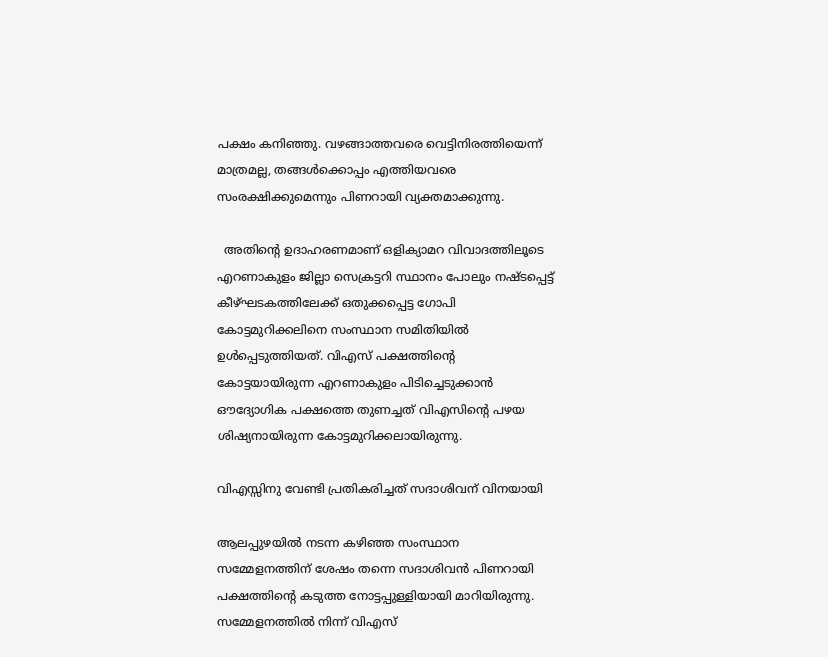പക്ഷം കനിഞ്ഞു. വഴങ്ങാത്തവരെ വെട്ടിനിരത്തിയെന്ന് മാത്രമല്ല, തങ്ങള്‍ക്കൊപ്പം എത്തിയവരെ സംരക്ഷിക്കുമെന്നും പിണറായി വ്യക്തമാക്കുന്നു.

  അതിന്റെ ഉദാഹരണമാണ് ഒളിക്യാമറ വിവാദത്തിലൂടെ എറണാകുളം ജില്ലാ സെക്രട്ടറി സ്ഥാനം പോലും നഷ്ടപ്പെട്ട് കീഴ്ഘടകത്തിലേക്ക് ഒതുക്കപ്പെട്ട ഗോപി കോട്ടമുറിക്കലിനെ സംസ്ഥാന സമിതിയില്‍ ഉള്‍പ്പെടുത്തിയത്. വിഎസ് പക്ഷത്തിന്റെ കോട്ടയായിരുന്ന എറണാകുളം പിടിച്ചെടുക്കാന്‍ ഔദ്യോഗിക പക്ഷത്തെ തുണച്ചത് വിഎസിന്റെ പഴയ ശിഷ്യനായിരുന്ന കോട്ടമുറിക്കലായിരുന്നു.

വിഎസ്സിനു വേണ്ടി പ്രതികരിച്ചത് സദാശിവന് വിനയായി

ആലപ്പുഴയില്‍ നടന്ന കഴിഞ്ഞ സംസ്ഥാന സമ്മേളനത്തിന് ശേഷം തന്നെ സദാശിവന്‍ പിണറായി പക്ഷത്തിന്റെ കടുത്ത നോട്ടപ്പുള്ളിയായി മാറിയിരുന്നു. സമ്മേളനത്തില്‍ നിന്ന് വിഎസ്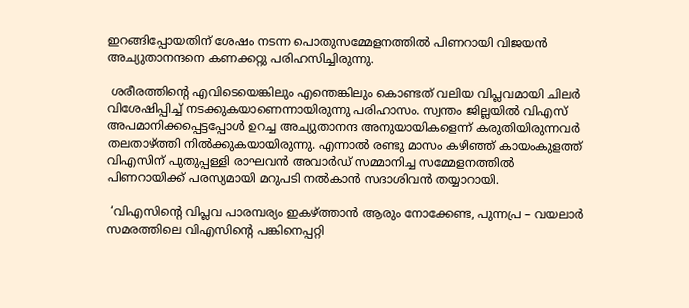ഇറങ്ങിപ്പോയതിന് ശേഷം നടന്ന പൊതുസമ്മേളനത്തില്‍ പിണറായി വിജയന്‍ അച്യുതാനന്ദനെ കണക്കറ്റു പരിഹസിച്ചിരുന്നു.

 ശരീരത്തിന്റെ എവിടെയെങ്കിലും എന്തെങ്കിലും കൊണ്ടത് വലിയ വിപ്ലവമായി ചിലര്‍ വിശേഷിപ്പിച്ച് നടക്കുകയാണെന്നായിരുന്നു പരിഹാസം. സ്വന്തം ജില്ലയില്‍ വിഎസ് അപമാനിക്കപ്പെട്ടപ്പോള്‍ ഉറച്ച അച്യുതാനന്ദ അനുയായികളെന്ന് കരുതിയിരുന്നവര്‍ തലതാഴ്‌ത്തി നില്‍ക്കുകയായിരുന്നു. എന്നാല്‍ രണ്ടു മാസം കഴിഞ്ഞ് കായംകുളത്ത് വിഎസിന് പുതുപ്പള്ളി രാഘവന്‍ അവാര്‍ഡ് സമ്മാനിച്ച സമ്മേളനത്തില്‍ പിണറായിക്ക് പരസ്യമായി മറുപടി നല്‍കാന്‍ സദാശിവന്‍ തയ്യാറായി.

 ‘വിഎസിന്റെ വിപ്ലവ പാരമ്പര്യം ഇകഴ്‌ത്താന്‍ ആരും നോക്കേണ്ട, പുന്നപ്ര – വയലാര്‍ സമരത്തിലെ വിഎസിന്റെ പങ്കിനെപ്പറ്റി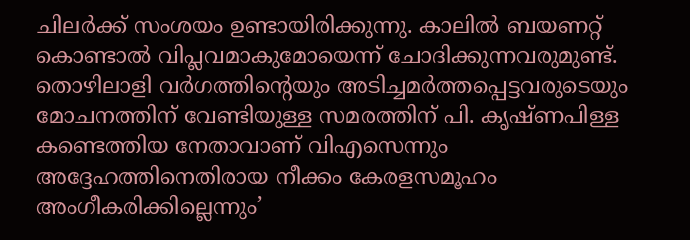ചിലര്‍ക്ക് സംശയം ഉണ്ടായിരിക്കുന്നു. കാലില്‍ ബയണറ്റ് കൊണ്ടാല്‍ വിപ്ലവമാകുമോയെന്ന് ചോദിക്കുന്നവരുമുണ്ട്. തൊഴിലാളി വര്‍ഗത്തിന്റെയും അടിച്ചമര്‍ത്തപ്പെട്ടവരുടെയും മോചനത്തിന് വേണ്ടിയുള്ള സമരത്തിന് പി. കൃഷ്ണപിള്ള കണ്ടെത്തിയ നേതാവാണ് വിഎസെന്നും അദ്ദേഹത്തിനെതിരായ നീക്കം കേരളസമൂഹം അംഗീകരിക്കില്ലെന്നും’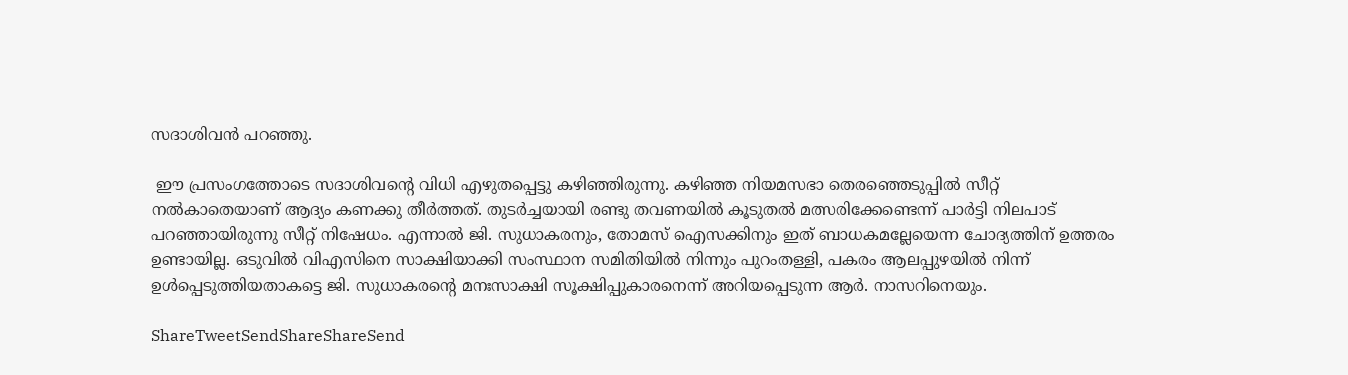സദാശിവന്‍ പറഞ്ഞു.

 ഈ പ്രസംഗത്തോടെ സദാശിവന്റെ വിധി എഴുതപ്പെട്ടു കഴിഞ്ഞിരുന്നു. കഴിഞ്ഞ നിയമസഭാ തെരഞ്ഞെടുപ്പില്‍ സീറ്റ് നല്‍കാതെയാണ് ആദ്യം കണക്കു തീര്‍ത്തത്. തുടര്‍ച്ചയായി രണ്ടു തവണയില്‍ കൂടുതല്‍ മത്സരിക്കേണ്ടെന്ന് പാര്‍ട്ടി നിലപാട് പറഞ്ഞായിരുന്നു സീറ്റ് നിഷേധം. എന്നാല്‍ ജി. സുധാകരനും, തോമസ് ഐസക്കിനും ഇത് ബാധകമല്ലേയെന്ന ചോദ്യത്തിന് ഉത്തരം ഉണ്ടായില്ല. ഒടുവില്‍ വിഎസിനെ സാക്ഷിയാക്കി സംസ്ഥാന സമിതിയില്‍ നിന്നും പുറംതള്ളി, പകരം ആലപ്പുഴയില്‍ നിന്ന് ഉള്‍പ്പെടുത്തിയതാകട്ടെ ജി. സുധാകരന്റെ മനഃസാക്ഷി സൂക്ഷിപ്പുകാരനെന്ന് അറിയപ്പെടുന്ന ആര്‍. നാസറിനെയും.

ShareTweetSendShareShareSend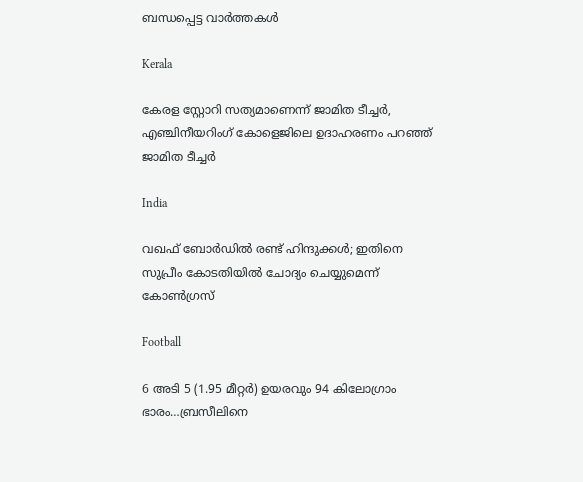ബന്ധപ്പെട്ട വാര്‍ത്തകള്‍

Kerala

കേരള സ്റ്റോറി സത്യമാണെന്ന് ജാമിത ടീച്ചര്‍, എഞ്ചിനീയറിംഗ് കോളെജിലെ ഉദാഹരണം പറഞ്ഞ് ജാമിത ടീച്ചര്‍

India

വഖഫ് ബോര്‍ഡില്‍ രണ്ട് ഹിന്ദുക്കള്‍; ഇതിനെ സുപ്രീം കോടതിയിൽ ചോദ്യം ചെയ്യുമെന്ന് കോൺഗ്രസ്

Football

6 അടി 5 (1.95 മീറ്റർ) ഉയരവും 94 കിലോഗ്രാം ഭാരം…ബ്രസീലിനെ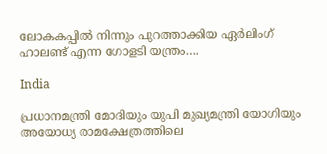ലോകകപ്പില്‍ നിന്നും പുറത്താക്കിയ ഏര്‍ലിംഗ് ഹാലണ്ട് എന്ന ഗോളടി യന്ത്രം….

India

പ്രധാനമന്ത്രി മോദിയും യുപി മുഖ്യമന്ത്രി യോഗിയും അയോധ്യ രാമക്ഷേത്രത്തിലെ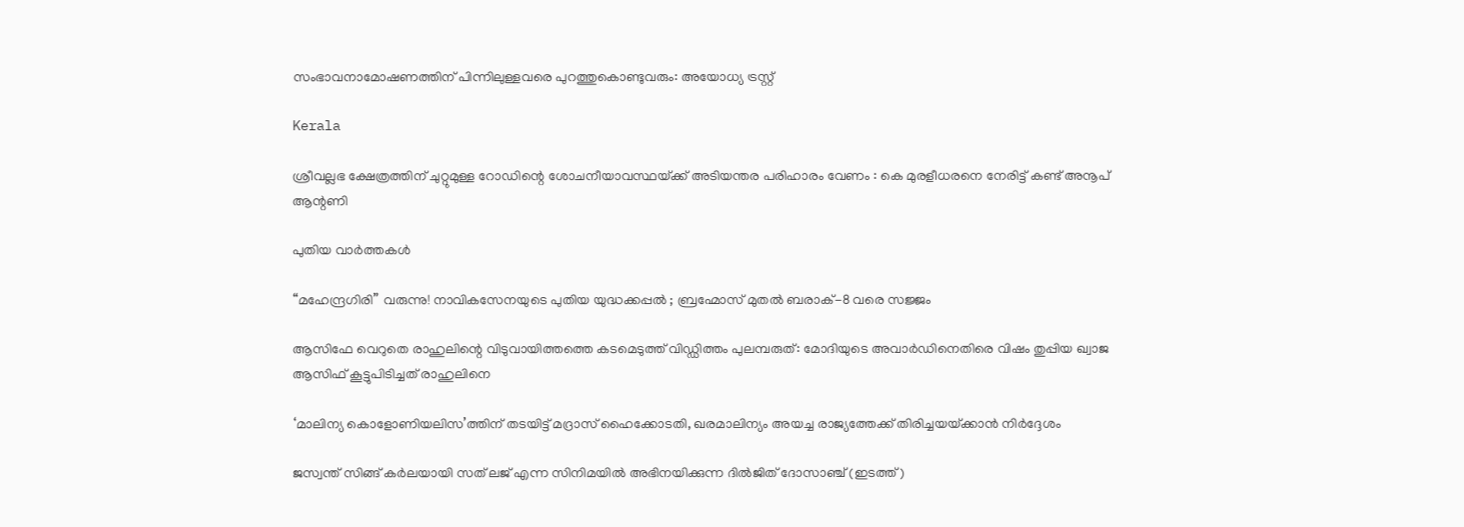സംഭാവനാമോഷണത്തിന് പിന്നിലുള്ളവരെ പുറത്തുകൊണ്ടുവരും: അയോധ്യ ട്രസ്റ്റ്

Kerala

ശ്രീവല്ലഭ ക്ഷേത്രത്തിന് ചുറ്റുമുള്ള റോഡിന്റെ ശോചനീയാവസ്ഥയ്‌ക്ക് അടിയന്തര പരിഹാരം വേണം : കെ മുരളീധരനെ നേരിട്ട് കണ്ട് അനൂപ് ആന്റണി

പുതിയ വാര്‍ത്തകള്‍

“മഹേന്ദ്രഗിരി” വരുന്നു! നാവികസേനയുടെ പുതിയ യുദ്ധക്കപ്പൽ ; ബ്രഹ്മോസ് മുതൽ ബരാക്-8 വരെ സജ്ജം

ആസിഫേ വെറുതെ രാഹുലിന്റെ വിടുവായിത്തത്തെ കടമെടുത്ത് വിഡ്ഡിത്തം പുലമ്പരുത്: മോദിയുടെ അവാർഡിനെതിരെ വിഷം തുപ്പിയ ഖ്വാജ ആസിഫ് കൂട്ടുപിടിച്ചത് രാഹുലിനെ

‘മാലിന്യ കൊളോണിയലിസ’ത്തിന് തടയിട്ട് മദ്രാസ് ഹൈക്കോടതി, ഖരമാലിന്യം അയച്ച രാജ്യത്തേക്ക് തിരിച്ചയയ്‌ക്കാന്‍ നിര്‍ദ്ദേശം

ജസ്വന്ത് സിങ്ങ് കര്‍ലയായി സത് ലജ് എന്ന സിനിമയില്‍ അഭിനയിക്കുന്ന ദില്‍ജിത് ദോസാഞ്ച് (ഇടത്ത്)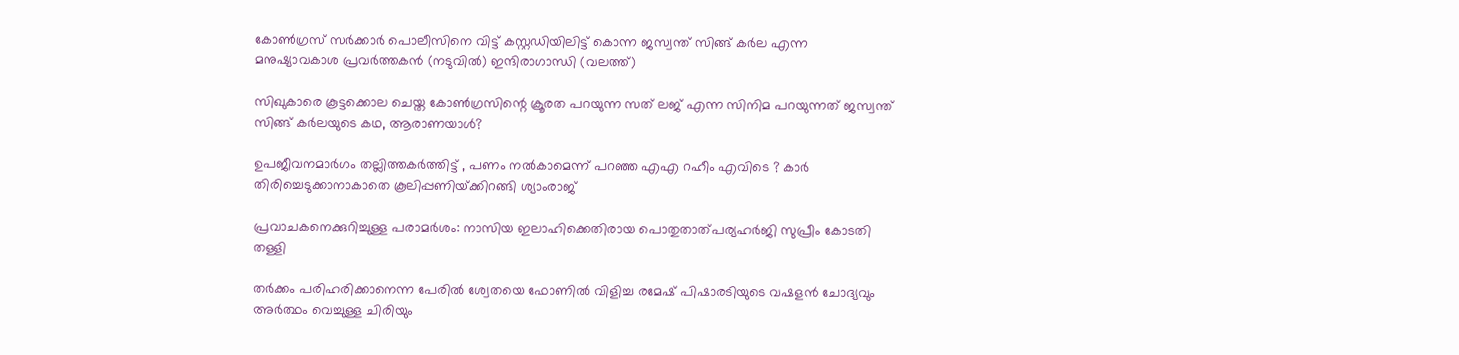കോണ്‍ഗ്രസ് സര്‍ക്കാര്‍ പൊലീസിനെ വിട്ട് കസ്റ്റഡിയിലിട്ട് കൊന്ന ജസ്വന്ത് സിങ്ങ് കര്‍ല എന്ന മനുഷ്യാവകാശ പ്രവര്‍ത്തകന്‍ (നടുവില്‍) ഇന്ദിരാഗാന്ധി (വലത്ത്)

സിഖുകാരെ കൂട്ടക്കൊല ചെയ്ത കോണ്‍ഗ്രസിന്റെ ക്രൂരത പറയുന്ന സത് ലജ് എന്ന സിനിമ പറയുന്നത് ജസ്വന്ത് സിങ്ങ് കര്‍ലയുടെ കഥ, ആരാണയാള്‍?

ഉപജീവനമാർഗം തല്ലിത്തകർത്തിട്ട് , പണം നൽകാമെന്ന് പറഞ്ഞ എഎ റഹീം എവിടെ ? കാർ തിരിച്ചെടുക്കാനാകാതെ കൂലിപ്പണിയ്‌ക്കിറങ്ങി ശ്യാംരാജ്

പ്രവാചകനെക്കുറിച്ചുള്ള പരാമര്‍ശം: നാസിയ ഇലാഹിക്കെതിരായ പൊതുതാത്പര്യഹര്‍ജി സുപ്രീം കോടതി തള്ളി

തര്‍ക്കം പരിഹരിക്കാനെന്ന പേരില്‍ ശ്വേതയെ ഫോണില്‍ വിളിച്ച രമേഷ് പിഷാരടിയുടെ വഷളന്‍ ചോദ്യവും അര്‍ത്ഥം വെച്ചുള്ള ചിരിയും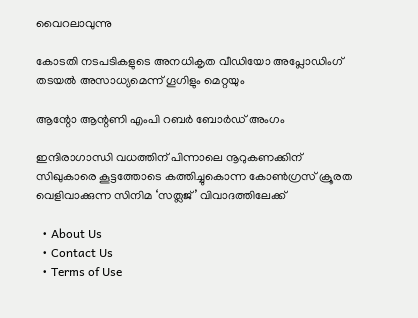വൈറലാവുന്നു

കോടതി നടപടികളുടെ അനധികൃത വീഡിയോ അപ്ലോഡിംഗ് തടയല്‍ അസാധ്യമെന്ന് ഗൂഗിളും മെറ്റയും

ആന്റോ ആന്റണി എംപി റബര്‍ ബോര്‍ഡ് അംഗം

ഇന്ദിരാഗാന്ധി വധത്തിന് പിന്നാലെ നൂറുകണക്കിന് സിഖുകാരെ കൂട്ടത്തോടെ കത്തിച്ചുകൊന്ന കോണ്‍ഗ്രസ് ക്രൂരത വെളിവാക്കുന്ന സിനിമ ‘സത്ലജ്’ വിവാദത്തിലേക്ക്

  • About Us
  • Contact Us
  • Terms of Use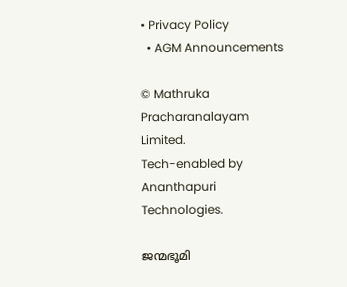• Privacy Policy
  • AGM Announcements

© Mathruka Pracharanalayam Limited.
Tech-enabled by Ananthapuri Technologies.

ജന്മഭൂമി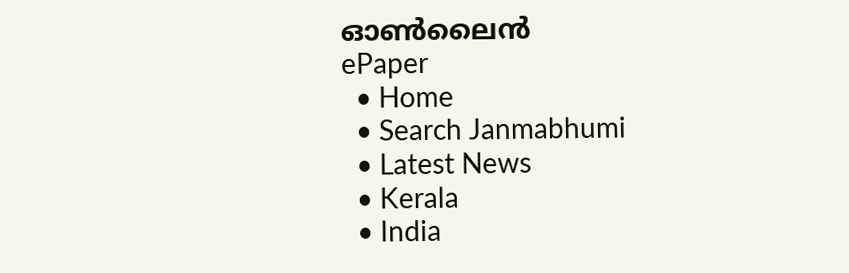ഓണ്‍ലൈന്‍
ePaper
  • Home
  • Search Janmabhumi
  • Latest News
  • Kerala
  • India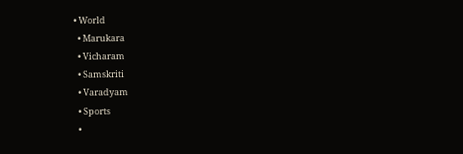• World
  • Marukara
  • Vicharam
  • Samskriti
  • Varadyam
  • Sports
  •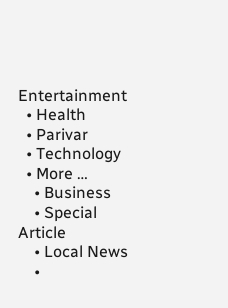Entertainment
  • Health
  • Parivar
  • Technology
  • More …
    • Business
    • Special Article
    • Local News
    •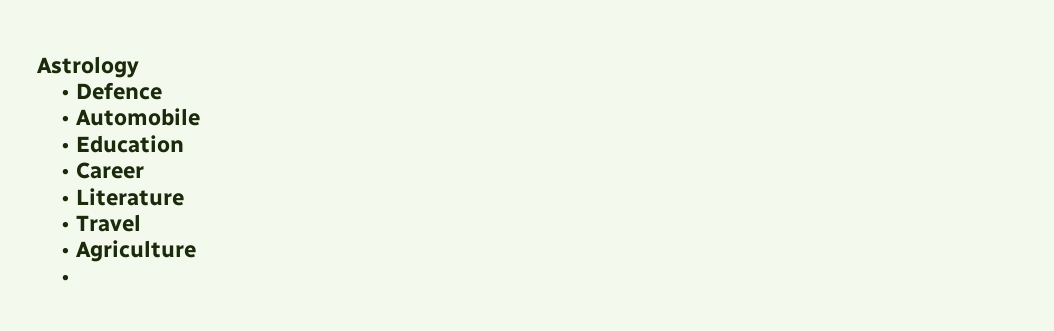Astrology
    • Defence
    • Automobile
    • Education
    • Career
    • Literature
    • Travel
    • Agriculture
    •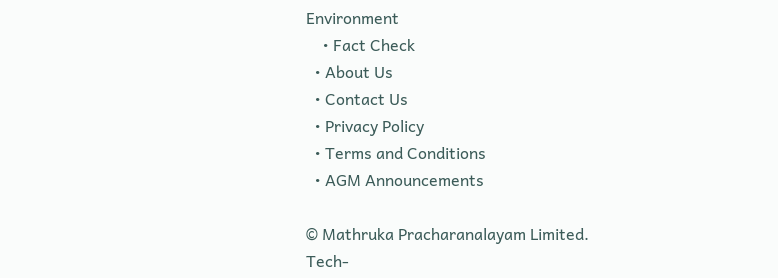Environment
    • Fact Check
  • About Us
  • Contact Us
  • Privacy Policy
  • Terms and Conditions
  • AGM Announcements

© Mathruka Pracharanalayam Limited.
Tech-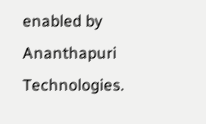enabled by Ananthapuri Technologies.